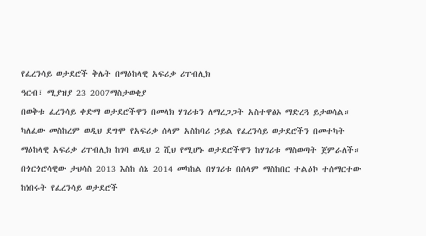የፈረንሳይ ወታደሮች ቅሌት በማዕከላዊ አፍሪቃ ሪፐብሊክ
ዓርብ፣ ሚያዝያ 23 2007ማስታወቂያ
በወቅቱ ፈረንሳይ ቀድማ ወታደሮችዋን በመላክ ሃገሪቱን ለማረጋጋት አስተዋፅኦ ማድረጓ ይታወሳል። ካለፈው መስከረም ወዲህ ደግሞ የአፍሪቃ ሰላም አስከባሪ ኃይል የፈረንሳይ ወታደሮችን በመተካት ማዕከላዊ አፍሪቃ ሪፐብሊክ ከገባ ወዲህ 2 ሺህ የሚሆኑ ወታደሮችዋን ከሃገሪቱ ማስወጣት ጀምራለች። በጎርጎሮሳዊው ታህሳስ 2013 እስከ ሰኔ 2014 መካከል በሃገሪቱ በሰላም ማስከበር ተልዕኮ ተሰማርተው ከነበሩት የፈረንሳይ ወታደሮች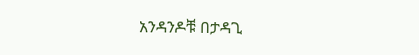አንዳንዶቹ በታዳጊ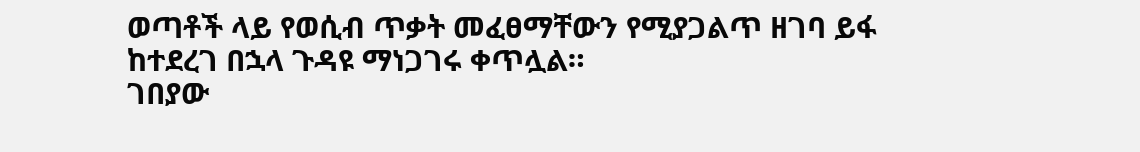ወጣቶች ላይ የወሲብ ጥቃት መፈፀማቸውን የሚያጋልጥ ዘገባ ይፋ ከተደረገ በኋላ ጉዳዩ ማነጋገሩ ቀጥሏል።
ገበያው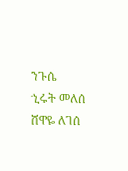ንጉሴ
ኂሩት መለሰ
ሸዋዬ ለገሰ